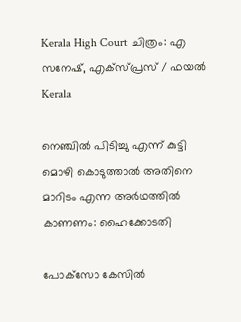Kerala High Court ചിത്രം: എ സനേഷ്, എക്സ്പ്രസ് / ഫയൽ
Kerala

നെഞ്ചില്‍ പിടിച്ചു എന്ന് കുട്ടി മൊഴി കൊടുത്താല്‍ അതിനെ മാറിടം എന്ന അര്‍ഥത്തില്‍ കാണണം: ഹൈക്കോടതി

പോക്‌സോ കേസില്‍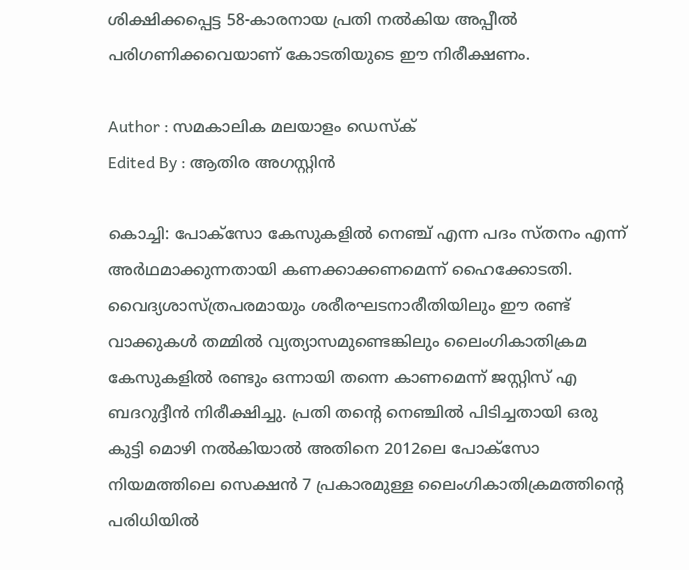ശിക്ഷിക്കപ്പെട്ട 58-കാരനായ പ്രതി നല്‍കിയ അപ്പീല്‍ പരിഗണിക്കവെയാണ് കോടതിയുടെ ഈ നിരീക്ഷണം.

Author : സമകാലിക മലയാളം ഡെസ്ക്
Edited By : ആതിര അഗസ്റ്റിന്‍

കൊച്ചി: പോക്‌സോ കേസുകളില്‍ നെഞ്ച് എന്ന പദം സ്തനം എന്ന് അര്‍ഥമാക്കുന്നതായി കണക്കാക്കണമെന്ന് ഹൈക്കോടതി. വൈദ്യശാസ്ത്രപരമായും ശരീരഘടനാരീതിയിലും ഈ രണ്ട് വാക്കുകള്‍ തമ്മില്‍ വ്യത്യാസമുണ്ടെങ്കിലും ലൈംഗികാതിക്രമ കേസുകളില്‍ രണ്ടും ഒന്നായി തന്നെ കാണമെന്ന് ജസ്റ്റിസ് എ ബദറുദ്ദീന്‍ നിരീക്ഷിച്ചു. പ്രതി തന്റെ നെഞ്ചില്‍ പിടിച്ചതായി ഒരു കുട്ടി മൊഴി നല്‍കിയാല്‍ അതിനെ 2012ലെ പോക്‌സോ നിയമത്തിലെ സെക്ഷന്‍ 7 പ്രകാരമുള്ള ലൈംഗികാതിക്രമത്തിന്റെ പരിധിയില്‍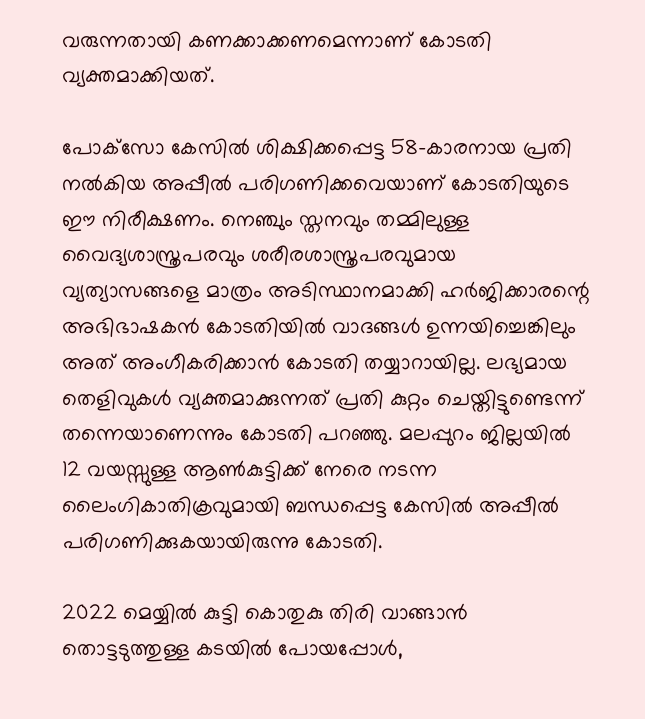വരുന്നതായി കണക്കാക്കണമെന്നാണ് കോടതി വ്യക്തമാക്കിയത്.

പോക്‌സോ കേസില്‍ ശിക്ഷിക്കപ്പെട്ട 58-കാരനായ പ്രതി നല്‍കിയ അപ്പീല്‍ പരിഗണിക്കവെയാണ് കോടതിയുടെ ഈ നിരീക്ഷണം. നെഞ്ചും സ്തനവും തമ്മിലുള്ള വൈദ്യശാസ്ത്രപരവും ശരീരശാസ്ത്രപരവുമായ വ്യത്യാസങ്ങളെ മാത്രം അടിസ്ഥാനമാക്കി ഹര്‍ജിക്കാരന്റെ അഭിഭാഷകന്‍ കോടതിയില്‍ വാദങ്ങള്‍ ഉന്നയിച്ചെങ്കിലും അത് അംഗീകരിക്കാന്‍ കോടതി തയ്യാറായില്ല. ലഭ്യമായ തെളിവുകള്‍ വ്യക്തമാക്കുന്നത് പ്രതി കുറ്റം ചെയ്തിട്ടുണ്ടെന്ന് തന്നെയാണെന്നും കോടതി പറഞ്ഞു. മലപ്പുറം ജില്ലയില്‍ 12 വയസ്സുള്ള ആണ്‍കുട്ടിക്ക് നേരെ നടന്ന ലൈംഗികാതിക്രവുമായി ബന്ധപ്പെട്ട കേസില്‍ അപ്പീല്‍ പരിഗണിക്കുകയായിരുന്നു കോടതി.

2022 മെയ്യില്‍ കുട്ടി കൊതുകു തിരി വാങ്ങാന്‍ തൊട്ടടുത്തുള്ള കടയില്‍ പോയപ്പോള്‍,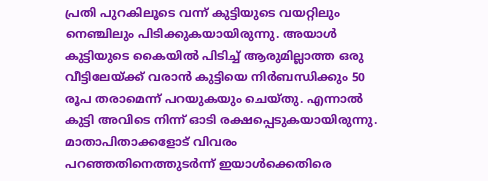പ്രതി പുറകിലൂടെ വന്ന് കുട്ടിയുടെ വയറ്റിലും നെഞ്ചിലും പിടിക്കുകയായിരുന്നു. അയാള്‍ കുട്ടിയുടെ കൈയില്‍ പിടിച്ച് ആരുമില്ലാത്ത ഒരു വീട്ടിലേയ്ക്ക് വരാന്‍ കുട്ടിയെ നിര്‍ബന്ധിക്കും 50 രൂപ തരാമെന്ന് പറയുകയും ചെയ്തു. എന്നാല്‍ കുട്ടി അവിടെ നിന്ന് ഓടി രക്ഷപ്പെടുകയായിരുന്നു. മാതാപിതാക്കളോട് വിവരം പറഞ്ഞതിനെത്തുടര്‍ന്ന് ഇയാള്‍ക്കെതിരെ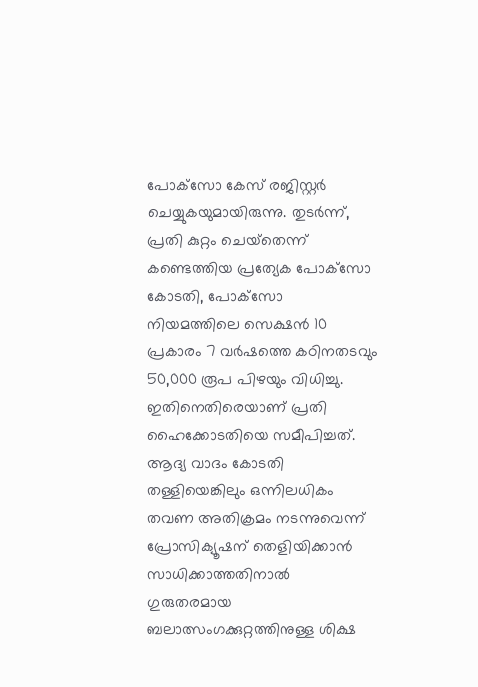പോക്‌സോ കേസ് രജിസ്റ്റര്‍ ചെയ്യുകയുമായിരുന്നു. തുടര്‍ന്ന്, പ്രതി കുറ്റം ചെയ്‌തെന്ന് കണ്ടെത്തിയ പ്രത്യേക പോക്‌സോ കോടതി, പോക്‌സോ നിയമത്തിലെ സെക്ഷന്‍ 10 പ്രകാരം 7 വര്‍ഷത്തെ കഠിനതടവും 50,000 രൂപ പിഴയും വിധിച്ചു. ഇതിനെതിരെയാണ് പ്രതി ഹൈക്കോടതിയെ സമീപിച്ചത്. ആദ്യ വാദം കോടതി തള്ളിയെങ്കിലും ഒന്നിലധികം തവണ അതിക്രമം നടന്നുവെന്ന് പ്രോസിക്യൂഷന് തെളിയിക്കാന്‍ സാധിക്കാത്തതിനാല്‍ ഗുരുതരമായ ബലാത്സംഗക്കുറ്റത്തിനുള്ള ശിക്ഷ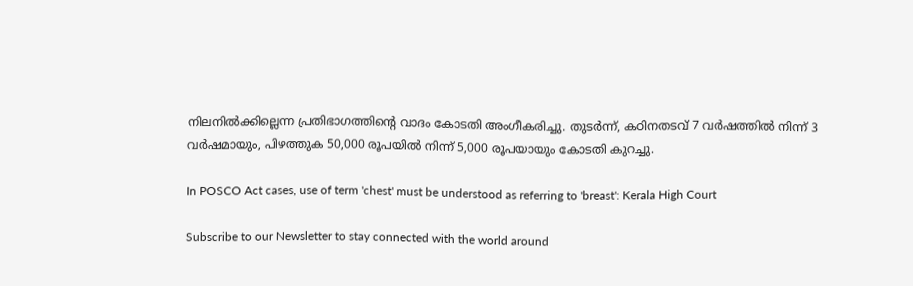നിലനില്‍ക്കില്ലെന്ന പ്രതിഭാഗത്തിന്റെ വാദം കോടതി അംഗീകരിച്ചു. തുടര്‍ന്ന്, കഠിനതടവ് 7 വര്‍ഷത്തില്‍ നിന്ന് 3 വര്‍ഷമായും, പിഴത്തുക 50,000 രൂപയില്‍ നിന്ന് 5,000 രൂപയായും കോടതി കുറച്ചു.

In POSCO Act cases, use of term 'chest' must be understood as referring to 'breast': Kerala High Court

Subscribe to our Newsletter to stay connected with the world around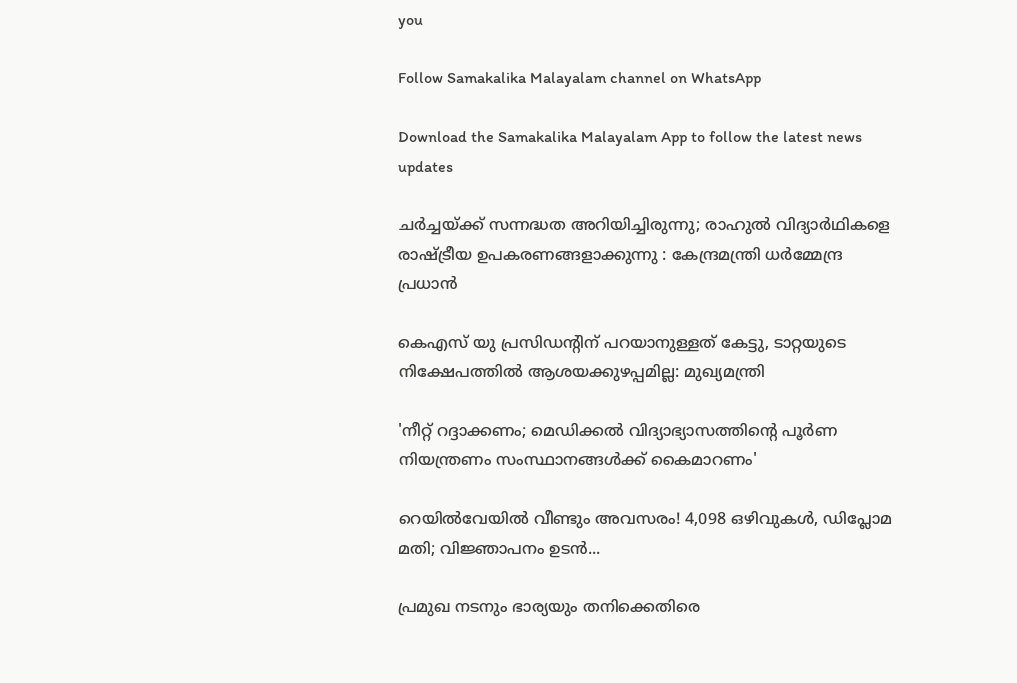you

Follow Samakalika Malayalam channel on WhatsApp

Download the Samakalika Malayalam App to follow the latest news updates

ചര്‍ച്ചയ്ക്ക് സന്നദ്ധത അറിയിച്ചിരുന്നു; രാഹുല്‍ വിദ്യാര്‍ഥികളെ രാഷ്ട്രീയ ഉപകരണങ്ങളാക്കുന്നു : കേന്ദ്രമന്ത്രി ധര്‍മ്മേന്ദ്ര പ്രധാന്‍

കെഎസ് യു പ്രസിഡന്റിന് പറയാനുള്ളത് കേട്ടു, ടാറ്റയുടെ നിക്ഷേപത്തില്‍ ആശയക്കുഴപ്പമില്ല: മുഖ്യമന്ത്രി

'നീറ്റ് റദ്ദാക്കണം; മെഡിക്കല്‍ വിദ്യാഭ്യാസത്തിന്റെ പൂര്‍ണ നിയന്ത്രണം സംസ്ഥാനങ്ങള്‍ക്ക് കൈമാറണം'

റെയിൽവേയിൽ വീണ്ടും അവസരം! 4,098 ഒഴിവുകൾ, ഡിപ്ലോമ മതി; വിജ്ഞാപനം ഉടൻ...

പ്രമുഖ നടനും ഭാര്യയും തനിക്കെതിരെ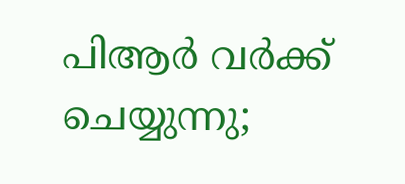പിആര്‍ വര്‍ക്ക് ചെയ്യുന്നു;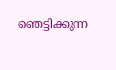ഞെട്ടിക്കുന്ന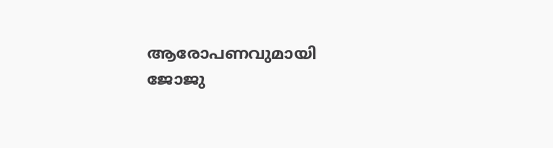ആരോപണവുമായി ജോജു